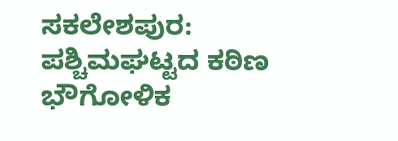ಸಕಲೇಶಪುರ: ಪಶ್ಚಿಮಘಟ್ಟದ ಕಠಿಣ ಭೌಗೋಳಿಕ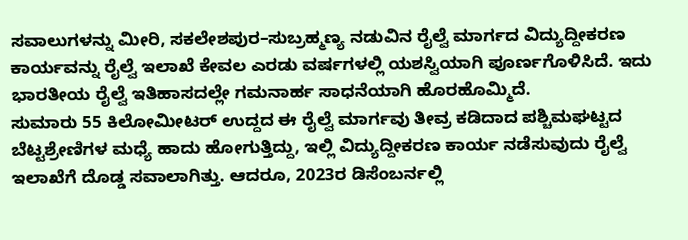ಸವಾಲುಗಳನ್ನು ಮೀರಿ, ಸಕಲೇಶಪುರ–ಸುಬ್ರಹ್ಮಣ್ಯ ನಡುವಿನ ರೈಲ್ವೆ ಮಾರ್ಗದ ವಿದ್ಯುದ್ದೀಕರಣ ಕಾರ್ಯವನ್ನು ರೈಲ್ವೆ ಇಲಾಖೆ ಕೇವಲ ಎರಡು ವರ್ಷಗಳಲ್ಲಿ ಯಶಸ್ವಿಯಾಗಿ ಪೂರ್ಣಗೊಳಿಸಿದೆ. ಇದು ಭಾರತೀಯ ರೈಲ್ವೆ ಇತಿಹಾಸದಲ್ಲೇ ಗಮನಾರ್ಹ ಸಾಧನೆಯಾಗಿ ಹೊರಹೊಮ್ಮಿದೆ.
ಸುಮಾರು 55 ಕಿಲೋಮೀಟರ್ ಉದ್ದದ ಈ ರೈಲ್ವೆ ಮಾರ್ಗವು ತೀವ್ರ ಕಡಿದಾದ ಪಶ್ಚಿಮಘಟ್ಟದ ಬೆಟ್ಟಶ್ರೇಣಿಗಳ ಮಧ್ಯೆ ಹಾದು ಹೋಗುತ್ತಿದ್ದು, ಇಲ್ಲಿ ವಿದ್ಯುದ್ದೀಕರಣ ಕಾರ್ಯ ನಡೆಸುವುದು ರೈಲ್ವೆ ಇಲಾಖೆಗೆ ದೊಡ್ಡ ಸವಾಲಾಗಿತ್ತು. ಆದರೂ, 2023ರ ಡಿಸೆಂಬರ್ನಲ್ಲಿ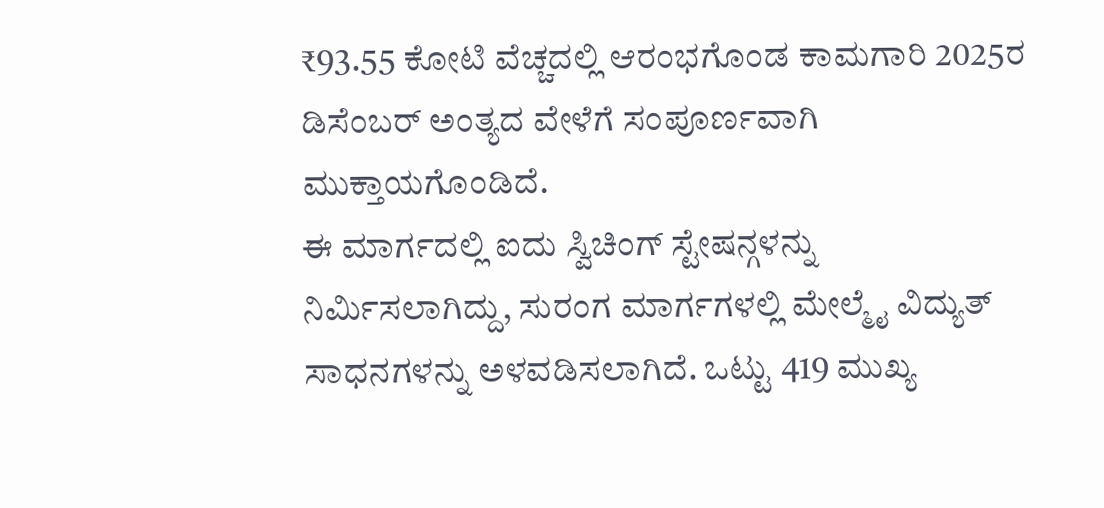₹93.55 ಕೋಟಿ ವೆಚ್ಚದಲ್ಲಿ ಆರಂಭಗೊಂಡ ಕಾಮಗಾರಿ 2025ರ ಡಿಸೆಂಬರ್ ಅಂತ್ಯದ ವೇಳೆಗೆ ಸಂಪೂರ್ಣವಾಗಿ ಮುಕ್ತಾಯಗೊಂಡಿದೆ.
ಈ ಮಾರ್ಗದಲ್ಲಿ ಐದು ಸ್ವಿಚಿಂಗ್ ಸ್ಟೇಷನ್ಗಳನ್ನು ನಿರ್ಮಿಸಲಾಗಿದ್ದು, ಸುರಂಗ ಮಾರ್ಗಗಳಲ್ಲಿ ಮೇಲ್ಮೈ ವಿದ್ಯುತ್ ಸಾಧನಗಳನ್ನು ಅಳವಡಿಸಲಾಗಿದೆ. ಒಟ್ಟು 419 ಮುಖ್ಯ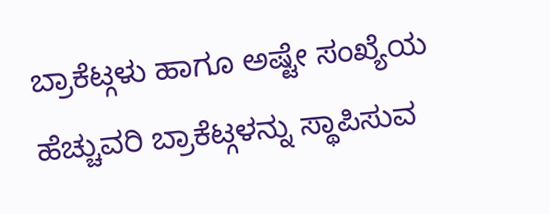ಬ್ರಾಕೆಟ್ಗಳು ಹಾಗೂ ಅಷ್ಟೇ ಸಂಖ್ಯೆಯ ಹೆಚ್ಚುವರಿ ಬ್ರಾಕೆಟ್ಗಳನ್ನು ಸ್ಥಾಪಿಸುವ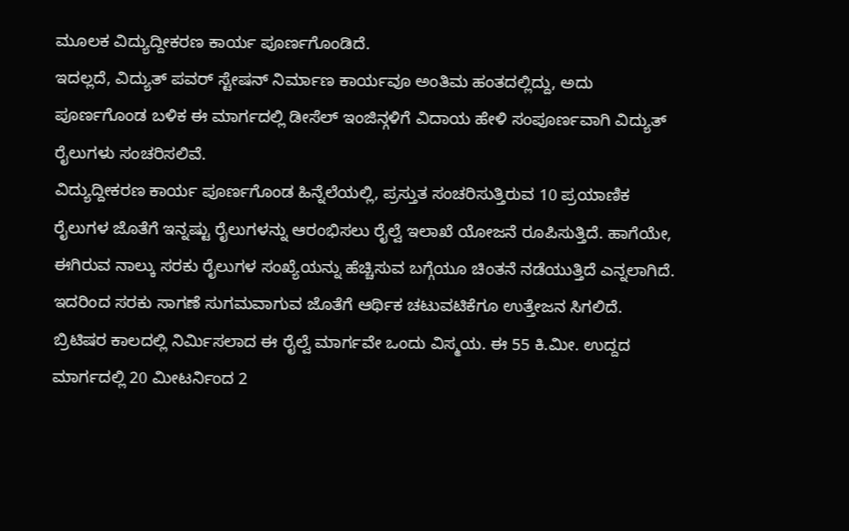ಮೂಲಕ ವಿದ್ಯುದ್ದೀಕರಣ ಕಾರ್ಯ ಪೂರ್ಣಗೊಂಡಿದೆ.
ಇದಲ್ಲದೆ, ವಿದ್ಯುತ್ ಪವರ್ ಸ್ಟೇಷನ್ ನಿರ್ಮಾಣ ಕಾರ್ಯವೂ ಅಂತಿಮ ಹಂತದಲ್ಲಿದ್ದು, ಅದು ಪೂರ್ಣಗೊಂಡ ಬಳಿಕ ಈ ಮಾರ್ಗದಲ್ಲಿ ಡೀಸೆಲ್ ಇಂಜಿನ್ಗಳಿಗೆ ವಿದಾಯ ಹೇಳಿ ಸಂಪೂರ್ಣವಾಗಿ ವಿದ್ಯುತ್ ರೈಲುಗಳು ಸಂಚರಿಸಲಿವೆ.
ವಿದ್ಯುದ್ದೀಕರಣ ಕಾರ್ಯ ಪೂರ್ಣಗೊಂಡ ಹಿನ್ನೆಲೆಯಲ್ಲಿ, ಪ್ರಸ್ತುತ ಸಂಚರಿಸುತ್ತಿರುವ 10 ಪ್ರಯಾಣಿಕ ರೈಲುಗಳ ಜೊತೆಗೆ ಇನ್ನಷ್ಟು ರೈಲುಗಳನ್ನು ಆರಂಭಿಸಲು ರೈಲ್ವೆ ಇಲಾಖೆ ಯೋಜನೆ ರೂಪಿಸುತ್ತಿದೆ. ಹಾಗೆಯೇ, ಈಗಿರುವ ನಾಲ್ಕು ಸರಕು ರೈಲುಗಳ ಸಂಖ್ಯೆಯನ್ನು ಹೆಚ್ಚಿಸುವ ಬಗ್ಗೆಯೂ ಚಿಂತನೆ ನಡೆಯುತ್ತಿದೆ ಎನ್ನಲಾಗಿದೆ. ಇದರಿಂದ ಸರಕು ಸಾಗಣೆ ಸುಗಮವಾಗುವ ಜೊತೆಗೆ ಆರ್ಥಿಕ ಚಟುವಟಿಕೆಗೂ ಉತ್ತೇಜನ ಸಿಗಲಿದೆ.
ಬ್ರಿಟಿಷರ ಕಾಲದಲ್ಲಿ ನಿರ್ಮಿಸಲಾದ ಈ ರೈಲ್ವೆ ಮಾರ್ಗವೇ ಒಂದು ವಿಸ್ಮಯ. ಈ 55 ಕಿ.ಮೀ. ಉದ್ದದ ಮಾರ್ಗದಲ್ಲಿ 20 ಮೀಟರ್ನಿಂದ 2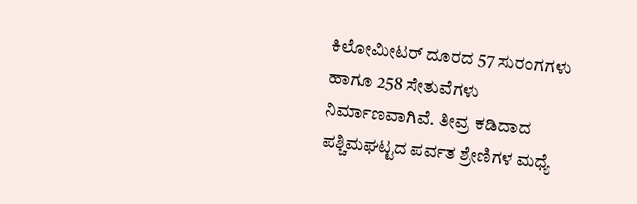ಕಿಲೋಮೀಟರ್ ದೂರದ 57 ಸುರಂಗಗಳು ಹಾಗೂ 258 ಸೇತುವೆಗಳು ನಿರ್ಮಾಣವಾಗಿವೆ. ತೀವ್ರ ಕಡಿದಾದ ಪಶ್ಚಿಮಘಟ್ಟದ ಪರ್ವತ ಶ್ರೇಣಿಗಳ ಮಧ್ಯೆ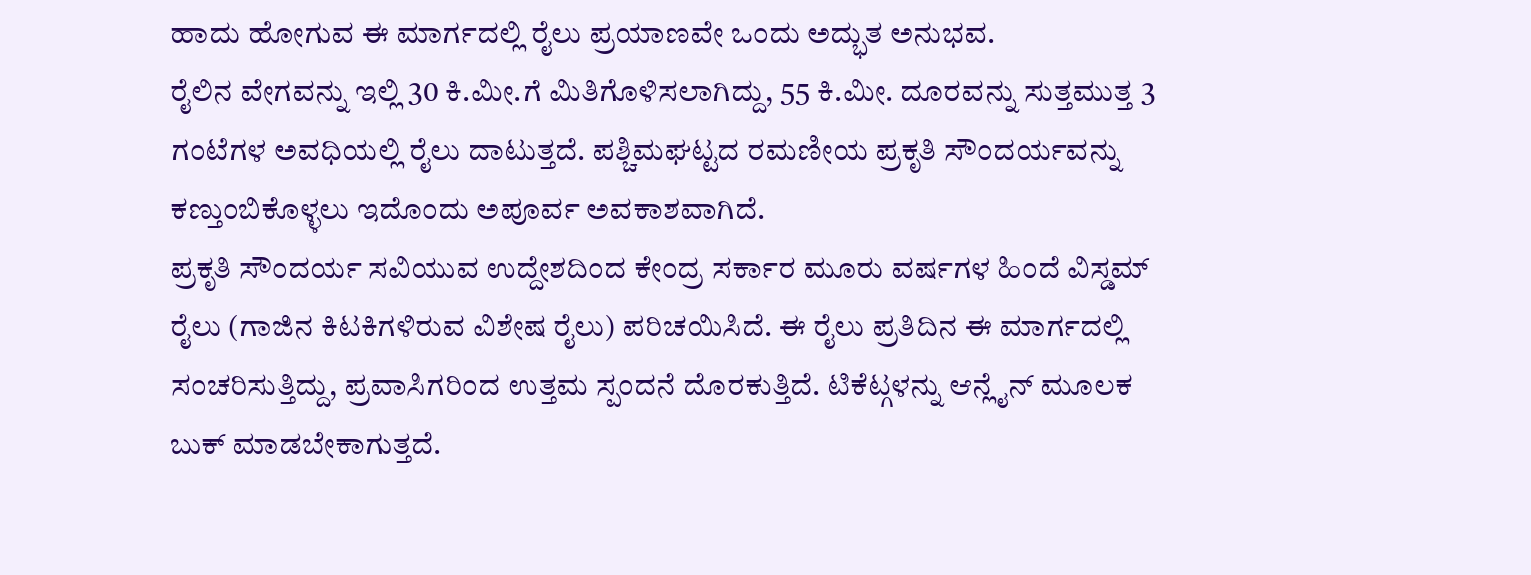ಹಾದು ಹೋಗುವ ಈ ಮಾರ್ಗದಲ್ಲಿ ರೈಲು ಪ್ರಯಾಣವೇ ಒಂದು ಅದ್ಭುತ ಅನುಭವ.
ರೈಲಿನ ವೇಗವನ್ನು ಇಲ್ಲಿ 30 ಕಿ.ಮೀ.ಗೆ ಮಿತಿಗೊಳಿಸಲಾಗಿದ್ದು, 55 ಕಿ.ಮೀ. ದೂರವನ್ನು ಸುತ್ತಮುತ್ತ 3 ಗಂಟೆಗಳ ಅವಧಿಯಲ್ಲಿ ರೈಲು ದಾಟುತ್ತದೆ. ಪಶ್ಚಿಮಘಟ್ಟದ ರಮಣೀಯ ಪ್ರಕೃತಿ ಸೌಂದರ್ಯವನ್ನು ಕಣ್ತುಂಬಿಕೊಳ್ಳಲು ಇದೊಂದು ಅಪೂರ್ವ ಅವಕಾಶವಾಗಿದೆ.
ಪ್ರಕೃತಿ ಸೌಂದರ್ಯ ಸವಿಯುವ ಉದ್ದೇಶದಿಂದ ಕೇಂದ್ರ ಸರ್ಕಾರ ಮೂರು ವರ್ಷಗಳ ಹಿಂದೆ ವಿಸ್ಡಮ್ ರೈಲು (ಗಾಜಿನ ಕಿಟಕಿಗಳಿರುವ ವಿಶೇಷ ರೈಲು) ಪರಿಚಯಿಸಿದೆ. ಈ ರೈಲು ಪ್ರತಿದಿನ ಈ ಮಾರ್ಗದಲ್ಲಿ ಸಂಚರಿಸುತ್ತಿದ್ದು, ಪ್ರವಾಸಿಗರಿಂದ ಉತ್ತಮ ಸ್ಪಂದನೆ ದೊರಕುತ್ತಿದೆ. ಟಿಕೆಟ್ಗಳನ್ನು ಆನ್ಲೈನ್ ಮೂಲಕ ಬುಕ್ ಮಾಡಬೇಕಾಗುತ್ತದೆ.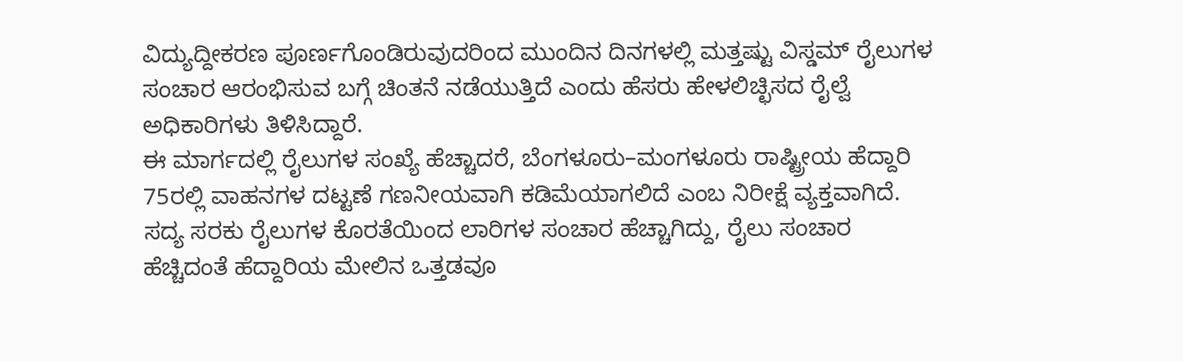ವಿದ್ಯುದ್ದೀಕರಣ ಪೂರ್ಣಗೊಂಡಿರುವುದರಿಂದ ಮುಂದಿನ ದಿನಗಳಲ್ಲಿ ಮತ್ತಷ್ಟು ವಿಸ್ಡಮ್ ರೈಲುಗಳ ಸಂಚಾರ ಆರಂಭಿಸುವ ಬಗ್ಗೆ ಚಿಂತನೆ ನಡೆಯುತ್ತಿದೆ ಎಂದು ಹೆಸರು ಹೇಳಲಿಚ್ಛಿಸದ ರೈಲ್ವೆ ಅಧಿಕಾರಿಗಳು ತಿಳಿಸಿದ್ದಾರೆ.
ಈ ಮಾರ್ಗದಲ್ಲಿ ರೈಲುಗಳ ಸಂಖ್ಯೆ ಹೆಚ್ಚಾದರೆ, ಬೆಂಗಳೂರು–ಮಂಗಳೂರು ರಾಷ್ಟ್ರೀಯ ಹೆದ್ದಾರಿ 75ರಲ್ಲಿ ವಾಹನಗಳ ದಟ್ಟಣೆ ಗಣನೀಯವಾಗಿ ಕಡಿಮೆಯಾಗಲಿದೆ ಎಂಬ ನಿರೀಕ್ಷೆ ವ್ಯಕ್ತವಾಗಿದೆ. ಸದ್ಯ ಸರಕು ರೈಲುಗಳ ಕೊರತೆಯಿಂದ ಲಾರಿಗಳ ಸಂಚಾರ ಹೆಚ್ಚಾಗಿದ್ದು, ರೈಲು ಸಂಚಾರ ಹೆಚ್ಚಿದಂತೆ ಹೆದ್ದಾರಿಯ ಮೇಲಿನ ಒತ್ತಡವೂ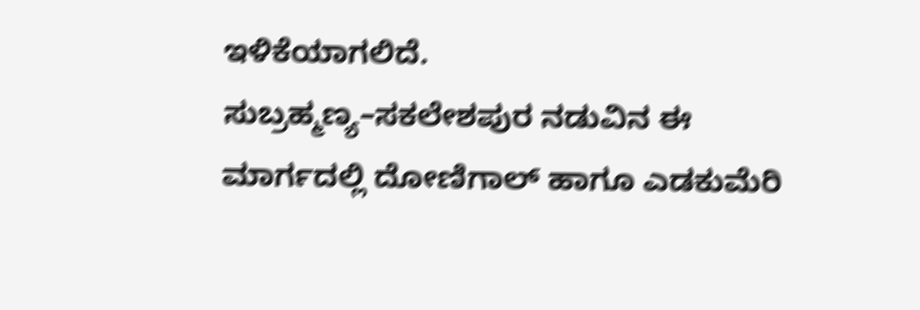ಇಳಿಕೆಯಾಗಲಿದೆ.
ಸುಬ್ರಹ್ಮಣ್ಯ–ಸಕಲೇಶಪುರ ನಡುವಿನ ಈ ಮಾರ್ಗದಲ್ಲಿ ದೋಣಿಗಾಲ್ ಹಾಗೂ ಎಡಕುಮೆರಿ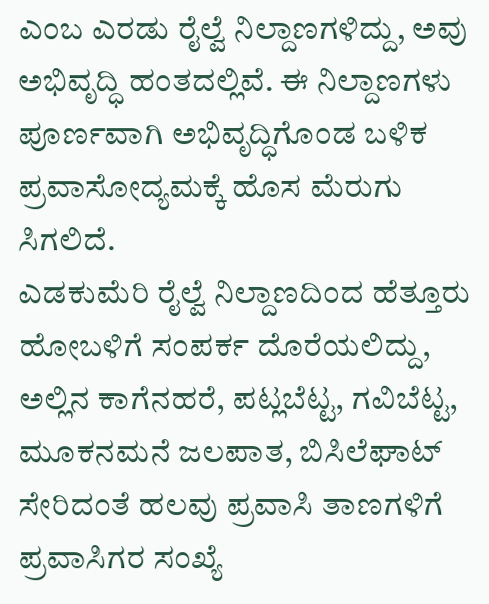ಎಂಬ ಎರಡು ರೈಲ್ವೆ ನಿಲ್ದಾಣಗಳಿದ್ದು, ಅವು ಅಭಿವೃದ್ಧಿ ಹಂತದಲ್ಲಿವೆ. ಈ ನಿಲ್ದಾಣಗಳು ಪೂರ್ಣವಾಗಿ ಅಭಿವೃದ್ಧಿಗೊಂಡ ಬಳಿಕ ಪ್ರವಾಸೋದ್ಯಮಕ್ಕೆ ಹೊಸ ಮೆರುಗು ಸಿಗಲಿದೆ.
ಎಡಕುಮೆರಿ ರೈಲ್ವೆ ನಿಲ್ದಾಣದಿಂದ ಹೆತ್ತೂರು ಹೋಬಳಿಗೆ ಸಂಪರ್ಕ ದೊರೆಯಲಿದ್ದು, ಅಲ್ಲಿನ ಕಾಗೆನಹರೆ, ಪಟ್ಲಬೆಟ್ಟ, ಗವಿಬೆಟ್ಟ, ಮೂಕನಮನೆ ಜಲಪಾತ, ಬಿಸಿಲೆಘಾಟ್ ಸೇರಿದಂತೆ ಹಲವು ಪ್ರವಾಸಿ ತಾಣಗಳಿಗೆ ಪ್ರವಾಸಿಗರ ಸಂಖ್ಯೆ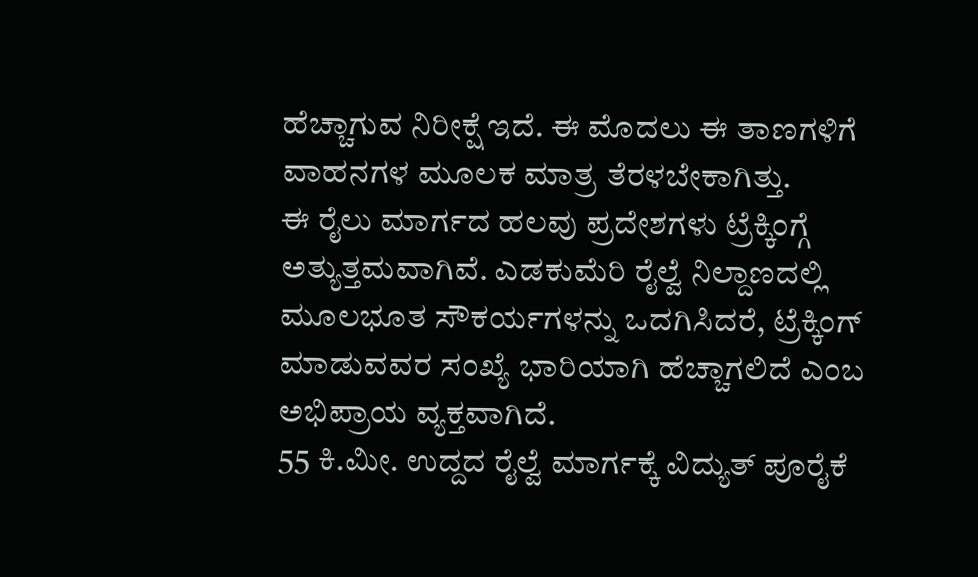ಹೆಚ್ಚಾಗುವ ನಿರೀಕ್ಷೆ ಇದೆ. ಈ ಮೊದಲು ಈ ತಾಣಗಳಿಗೆ ವಾಹನಗಳ ಮೂಲಕ ಮಾತ್ರ ತೆರಳಬೇಕಾಗಿತ್ತು.
ಈ ರೈಲು ಮಾರ್ಗದ ಹಲವು ಪ್ರದೇಶಗಳು ಟ್ರೆಕ್ಕಿಂಗ್ಗೆ ಅತ್ಯುತ್ತಮವಾಗಿವೆ. ಎಡಕುಮೆರಿ ರೈಲ್ವೆ ನಿಲ್ದಾಣದಲ್ಲಿ ಮೂಲಭೂತ ಸೌಕರ್ಯಗಳನ್ನು ಒದಗಿಸಿದರೆ, ಟ್ರೆಕ್ಕಿಂಗ್ ಮಾಡುವವರ ಸಂಖ್ಯೆ ಭಾರಿಯಾಗಿ ಹೆಚ್ಚಾಗಲಿದೆ ಎಂಬ ಅಭಿಪ್ರಾಯ ವ್ಯಕ್ತವಾಗಿದೆ.
55 ಕಿ.ಮೀ. ಉದ್ದದ ರೈಲ್ವೆ ಮಾರ್ಗಕ್ಕೆ ವಿದ್ಯುತ್ ಪೂರೈಕೆ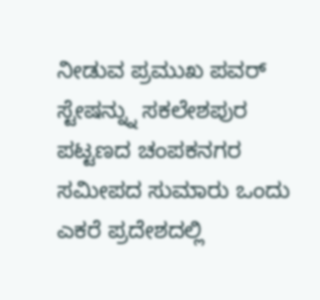ನೀಡುವ ಪ್ರಮುಖ ಪವರ್ ಸ್ಟೇಷನ್ನ್ನು ಸಕಲೇಶಪುರ ಪಟ್ಟಣದ ಚಂಪಕನಗರ ಸಮೀಪದ ಸುಮಾರು ಒಂದು ಎಕರೆ ಪ್ರದೇಶದಲ್ಲಿ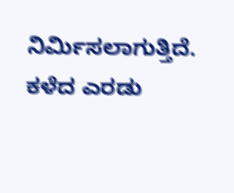ನಿರ್ಮಿಸಲಾಗುತ್ತಿದೆ. ಕಳೆದ ಎರಡು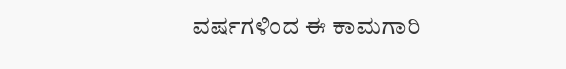ವರ್ಷಗಳಿಂದ ಈ ಕಾಮಗಾರಿ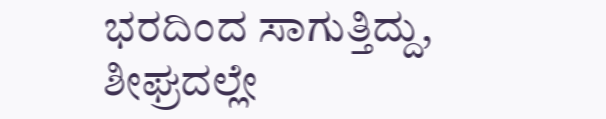ಭರದಿಂದ ಸಾಗುತ್ತಿದ್ದು, ಶೀಘ್ರದಲ್ಲೇ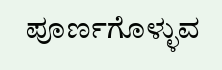ಪೂರ್ಣಗೊಳ್ಳುವ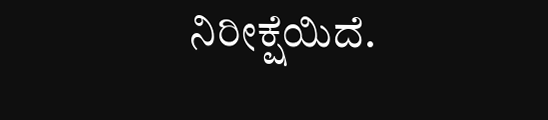ನಿರೀಕ್ಷೆಯಿದೆ.